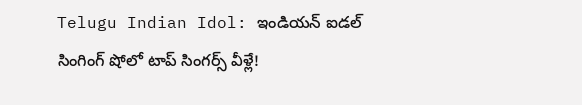Telugu Indian Idol: ఇండియన్ ఐడల్ సింగింగ్ షోలో టాప్ సింగర్స్ వీళ్లే!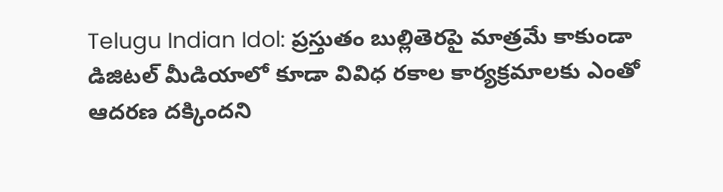Telugu Indian Idol: ప్రస్తుతం బుల్లితెరపై మాత్రమే కాకుండా డిజిటల్ మీడియాలో కూడా వివిధ రకాల కార్యక్రమాలకు ఎంతో ఆదరణ దక్కిందని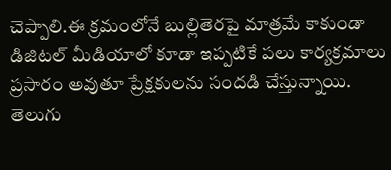చెప్పాలి.ఈ క్రమంలోనే బుల్లితెరపై మాత్రమే కాకుండా డిజిటల్ మీడియాలో కూడా ఇప్పటికే పలు కార్యక్రమాలు ప్రసారం అవుతూ ప్రేక్షకులను సందడి చేస్తున్నాయి. తెలుగు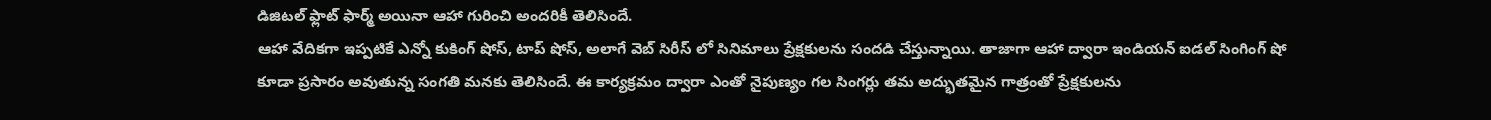డిజిటల్ ఫ్లాట్ ఫార్మ్ అయినా ఆహా గురించి అందరికీ తెలిసిందే.
ఆహా వేదికగా ఇప్పటికే ఎన్నో కుకింగ్ షోస్, టాప్ షోస్, అలాగే వెబ్ సిరీస్ లో సినిమాలు ప్రేక్షకులను సందడి చేస్తున్నాయి. తాజాగా ఆహా ద్వారా ఇండియన్ ఐడల్ సింగింగ్ షో కూడా ప్రసారం అవుతున్న సంగతి మనకు తెలిసిందే. ఈ కార్యక్రమం ద్వారా ఎంతో నైపుణ్యం గల సింగర్లు తమ అద్భుతమైన గాత్రంతో ప్రేక్షకులను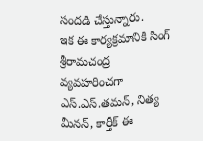సందడి చేస్తున్నారు.
ఇక ఈ కార్యక్రమానికి సింగ్ శ్రీరామచంద్ర వ్యవహరించగా ఎస్.ఎస్.తమన్, నిత్య మీనన్, కార్తీక్ ఈ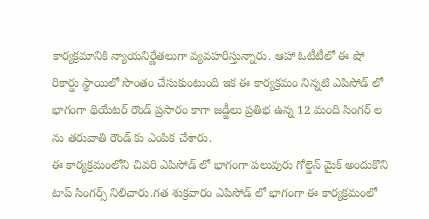కార్యక్రమానికి న్యాయనిర్ణేతలుగా వ్యవహరిస్తున్నారు. ఆహా ఓటీటీలో ఈ షో రికార్డు స్థాయిలో సొంతం చేసుకుంటుంది ఇక ఈ కార్యక్రమం నిన్నటి ఎపిసోడ్ లో భాగంగా థియేటర్ రౌండ్ ప్రసారం కాగా జడ్జీలు ప్రతిభ ఉన్న 12 మంది సింగర్ ల ను తరువాతి రౌండ్ కు ఎంపిక చేశారు.
ఈ కార్యక్రమంలోని చివరి ఎపిసోడ్ లో భాగంగా పలువురు గోల్డెన్ మైక్ అందుకొని టాప్ సింగర్స్ నిలిచారు.గత శుక్రవారం ఎపిసోడ్ లో భాగంగా ఈ కార్యక్రమంలో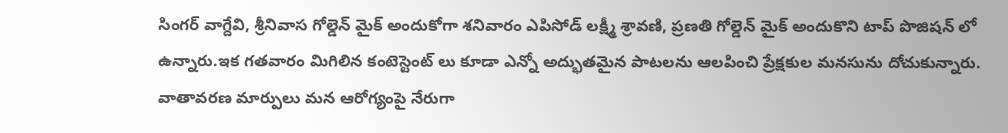సింగర్ వాగ్దేవి, శ్రీనివాస గోల్డెన్ మైక్ అందుకోగా శనివారం ఎపిసోడ్ లక్ష్మీ శ్రావణి, ప్రణతి గోల్డెన్ మైక్ అందుకొని టాప్ పొజిషన్ లో ఉన్నారు.ఇక గతవారం మిగిలిన కంటెస్టెంట్ లు కూడా ఎన్నో అద్భుతమైన పాటలను ఆలపించి ప్రేక్షకుల మనసును దోచుకున్నారు.
వాతావరణ మార్పులు మన ఆరోగ్యంపై నేరుగా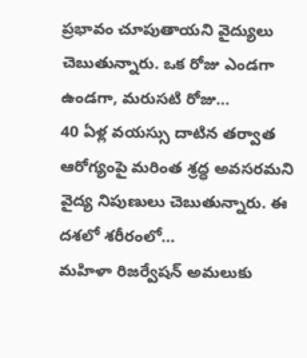ప్రభావం చూపుతాయని వైద్యులు చెబుతున్నారు. ఒక రోజు ఎండగా ఉండగా, మరుసటి రోజు…
40 ఏళ్ల వయస్సు దాటిన తర్వాత ఆరోగ్యంపై మరింత శ్రద్ధ అవసరమని వైద్య నిపుణులు చెబుతున్నారు. ఈ దశలో శరీరంలో…
మహిళా రిజర్వేషన్ అమలుకు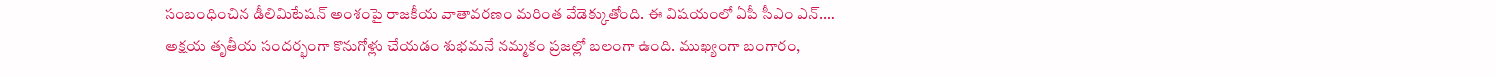సంబంధించిన డీలిమిటేషన్ అంశంపై రాజకీయ వాతావరణం మరింత వేడెక్కుతోంది. ఈ విషయంలో ఏపీ సీఎం ఎన్.…
అక్షయ తృతీయ సందర్భంగా కొనుగోళ్లు చేయడం శుభమనే నమ్మకం ప్రజల్లో బలంగా ఉంది. ముఖ్యంగా బంగారం,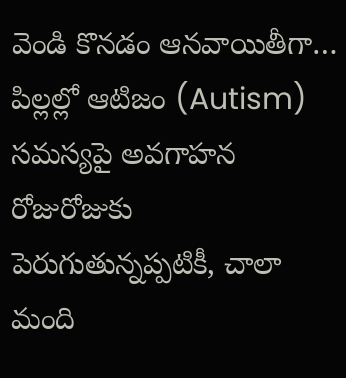వెండి కొనడం ఆనవాయితీగా…
పిల్లల్లో ఆటిజం (Autism) సమస్యపై అవగాహన రోజురోజుకు పెరుగుతున్నప్పటికీ, చాలా మంది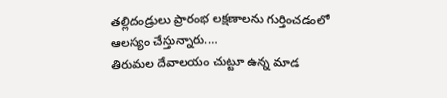తల్లిదండ్రులు ప్రారంభ లక్షణాలను గుర్తించడంలో ఆలస్యం చేస్తున్నారు.…
తిరుమల దేవాలయం చుట్టూ ఉన్న మాడ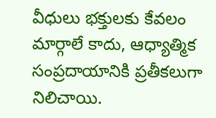వీధులు భక్తులకు కేవలం మార్గాలే కాదు, ఆధ్యాత్మిక సంప్రదాయానికి ప్రతీకలుగా నిలిచాయి.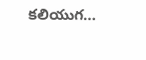కలియుగ…